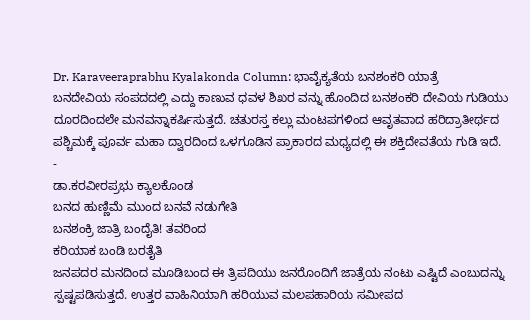Dr. Karaveeraprabhu Kyalakonda Column: ಭಾವೈಕ್ಯತೆಯ ಬನಶಂಕರಿ ಯಾತ್ರೆ
ಬನದೇವಿಯ ಸಂಪದದಲ್ಲಿ ಎದ್ದು ಕಾಣುವ ಧವಳ ಶಿಖರ ವನ್ನು ಹೊಂದಿದ ಬನಶಂಕರಿ ದೇವಿಯ ಗುಡಿಯು ದೂರದಿಂದಲೇ ಮನವನ್ನಾಕರ್ಷಿಸುತ್ತದೆ. ಚತುರಸ್ತ ಕಲ್ಲು ಮಂಟಪಗಳಿಂದ ಆವೃತವಾದ ಹರಿದ್ರಾತೀರ್ಥದ ಪಶ್ಚಿಮಕ್ಕೆ ಪೂರ್ವ ಮಹಾ ದ್ವಾರದಿಂದ ಒಳಗೂಡಿನ ಪ್ರಾಕಾರದ ಮಧ್ಯದಲ್ಲಿ ಈ ಶಕ್ತಿದೇವತೆಯ ಗುಡಿ ಇದೆ.
-
ಡಾ.ಕರವೀರಪ್ರಭು ಕ್ಯಾಲಕೊಂಡ
ಬನದ ಹುಣ್ಣಿಮೆ ಮುಂದ ಬನವೆ ನಡುಗೇತಿ
ಬನಶಂಕ್ರಿ ಜಾತ್ರಿ ಬಂದೈತಿ! ತವರಿಂದ
ಕರಿಯಾಕ ಬಂಡಿ ಬರತೈತಿ
ಜನಪದರ ಮನದಿಂದ ಮೂಡಿಬಂದ ಈ ತ್ರಿಪದಿಯು ಜನರೊಂದಿಗೆ ಜಾತ್ರೆಯ ನಂಟು ಎಷ್ಟಿದೆ ಎಂಬುದನ್ನು ಸ್ಪಷ್ಟಪಡಿಸುತ್ತದೆ. ಉತ್ತರ ವಾಹಿನಿಯಾಗಿ ಹರಿಯುವ ಮಲಪಹಾರಿಯ ಸಮೀಪದ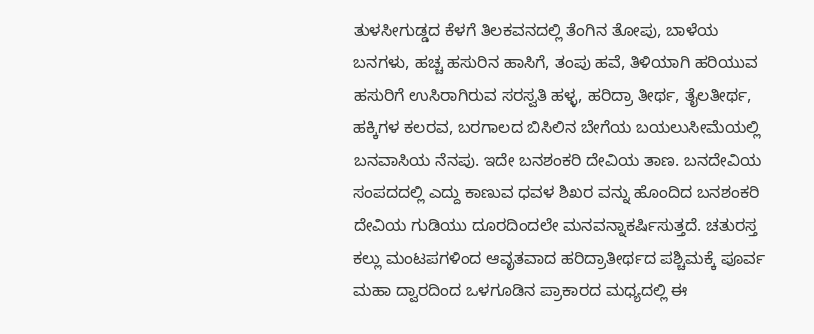ತುಳಸೀಗುಡ್ಡದ ಕೆಳಗೆ ತಿಲಕವನದಲ್ಲಿ ತೆಂಗಿನ ತೋಪು, ಬಾಳೆಯ ಬನಗಳು, ಹಚ್ಚ ಹಸುರಿನ ಹಾಸಿಗೆ, ತಂಪು ಹವೆ, ತಿಳಿಯಾಗಿ ಹರಿಯುವ ಹಸುರಿಗೆ ಉಸಿರಾಗಿರುವ ಸರಸ್ವತಿ ಹಳ್ಳ, ಹರಿದ್ರಾ ತೀರ್ಥ, ತೈಲತೀರ್ಥ, ಹಕ್ಕಿಗಳ ಕಲರವ, ಬರಗಾಲದ ಬಿಸಿಲಿನ ಬೇಗೆಯ ಬಯಲುಸೀಮೆಯಲ್ಲಿ ಬನವಾಸಿಯ ನೆನಪು. ಇದೇ ಬನಶಂಕರಿ ದೇವಿಯ ತಾಣ. ಬನದೇವಿಯ ಸಂಪದದಲ್ಲಿ ಎದ್ದು ಕಾಣುವ ಧವಳ ಶಿಖರ ವನ್ನು ಹೊಂದಿದ ಬನಶಂಕರಿ ದೇವಿಯ ಗುಡಿಯು ದೂರದಿಂದಲೇ ಮನವನ್ನಾಕರ್ಷಿಸುತ್ತದೆ. ಚತುರಸ್ತ ಕಲ್ಲು ಮಂಟಪಗಳಿಂದ ಆವೃತವಾದ ಹರಿದ್ರಾತೀರ್ಥದ ಪಶ್ಚಿಮಕ್ಕೆ ಪೂರ್ವ ಮಹಾ ದ್ವಾರದಿಂದ ಒಳಗೂಡಿನ ಪ್ರಾಕಾರದ ಮಧ್ಯದಲ್ಲಿ ಈ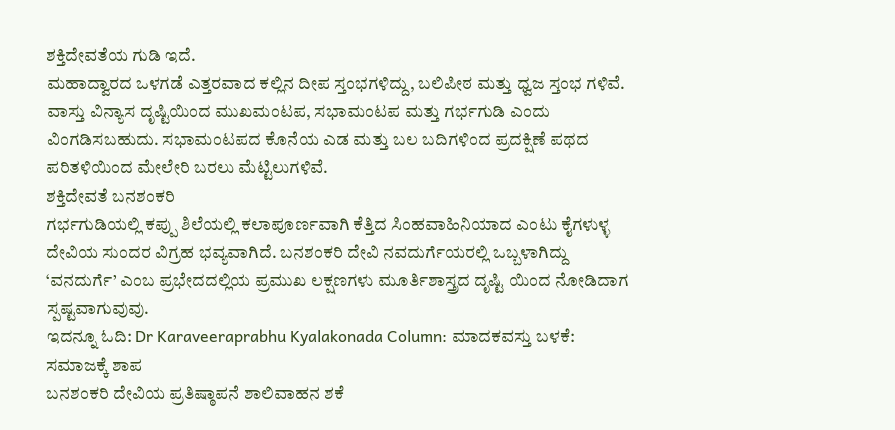ಶಕ್ತಿದೇವತೆಯ ಗುಡಿ ಇದೆ.
ಮಹಾದ್ವಾರದ ಒಳಗಡೆ ಎತ್ತರವಾದ ಕಲ್ಲಿನ ದೀಪ ಸ್ತಂಭಗಳಿದ್ದು, ಬಲಿಪೀಠ ಮತ್ತು ಧ್ವಜ ಸ್ತಂಭ ಗಳಿವೆ. ವಾಸ್ತು ವಿನ್ಯಾಸ ದೃಷ್ಟಿಯಿಂದ ಮುಖಮಂಟಪ, ಸಭಾಮಂಟಪ ಮತ್ತು ಗರ್ಭಗುಡಿ ಎಂದು ವಿಂಗಡಿಸಬಹುದು. ಸಭಾಮಂಟಪದ ಕೊನೆಯ ಎಡ ಮತ್ತು ಬಲ ಬದಿಗಳಿಂದ ಪ್ರದಕ್ಷಿಣೆ ಪಥದ ಪರಿತಳಿಯಿಂದ ಮೇಲೇರಿ ಬರಲು ಮೆಟ್ಟಿಲುಗಳಿವೆ.
ಶಕ್ತಿದೇವತೆ ಬನಶಂಕರಿ
ಗರ್ಭಗುಡಿಯಲ್ಲಿ ಕಪ್ಪು ಶಿಲೆಯಲ್ಲಿ ಕಲಾಪೂರ್ಣವಾಗಿ ಕೆತ್ತಿದ ಸಿಂಹವಾಹಿನಿಯಾದ ಎಂಟು ಕೈಗಳುಳ್ಳ ದೇವಿಯ ಸುಂದರ ವಿಗ್ರಹ ಭವ್ಯವಾಗಿದೆ. ಬನಶಂಕರಿ ದೇವಿ ನವದುರ್ಗೆಯರಲ್ಲಿ ಒಬ್ಬಳಾಗಿದ್ದು ‘ವನದುರ್ಗೆ’ ಎಂಬ ಪ್ರಭೇದದಲ್ಲಿಯ ಪ್ರಮುಖ ಲಕ್ಷಣಗಳು ಮೂರ್ತಿಶಾಸ್ತ್ರದ ದೃಷ್ಟಿ ಯಿಂದ ನೋಡಿದಾಗ ಸ್ಪಷ್ಟವಾಗುವುವು.
ಇದನ್ನೂ ಓದಿ: Dr Karaveeraprabhu Kyalakonada Column: ಮಾದಕವಸ್ತು ಬಳಕೆ: ಸಮಾಜಕ್ಕೆ ಶಾಪ
ಬನಶಂಕರಿ ದೇವಿಯ ಪ್ರತಿಷ್ಠಾಪನೆ ಶಾಲಿವಾಹನ ಶಕೆ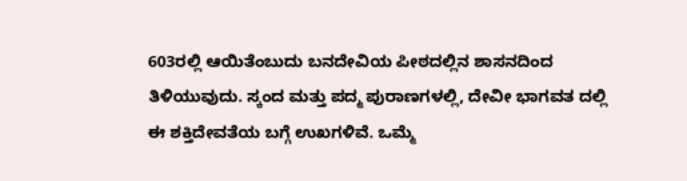603ರಲ್ಲಿ ಆಯಿತೆಂಬುದು ಬನದೇವಿಯ ಪೀಠದಲ್ಲಿನ ಶಾಸನದಿಂದ ತಿಳಿಯುವುದು. ಸ್ಕಂದ ಮತ್ತು ಪದ್ಮ ಪುರಾಣಗಳಲ್ಲಿ, ದೇವೀ ಭಾಗವತ ದಲ್ಲಿ ಈ ಶಕ್ತಿದೇವತೆಯ ಬಗ್ಗೆ ಉಖಗಳಿವೆ. ಒಮ್ಮೆ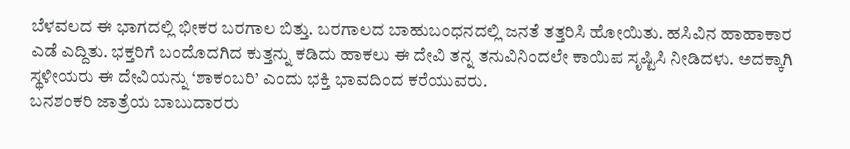ಬೆಳವಲದ ಈ ಭಾಗದಲ್ಲಿ ಭೀಕರ ಬರಗಾಲ ಬಿತ್ತು. ಬರಗಾಲದ ಬಾಹುಬಂಧನದಲ್ಲಿ ಜನತೆ ತತ್ತರಿಸಿ ಹೋಯಿತು. ಹಸಿವಿನ ಹಾಹಾಕಾರ ಎಡೆ ಎದ್ದಿತು. ಭಕ್ತರಿಗೆ ಬಂದೊದಗಿದ ಕುತ್ತನ್ನು ಕಡಿದು ಹಾಕಲು ಈ ದೇವಿ ತನ್ನ ತನುವಿನಿಂದಲೇ ಕಾಯಿಪ ಸೃಷ್ಟಿಸಿ ನೀಡಿದಳು. ಅದಕ್ಕಾಗಿ ಸ್ಥಳೀಯರು ಈ ದೇವಿಯನ್ನು ‘ಶಾಕಂಬರಿ’ ಎಂದು ಭಕ್ತಿ ಭಾವದಿಂದ ಕರೆಯುವರು.
ಬನಶಂಕರಿ ಜಾತ್ರೆಯ ಬಾಬುದಾರರು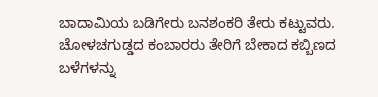ಬಾದಾಮಿಯ ಬಡಿಗೇರು ಬನಶಂಕರಿ ತೇರು ಕಟ್ಟುವರು. ಚೋಳಚಗುಡ್ಡದ ಕಂಬಾರರು ತೇರಿಗೆ ಬೇಕಾದ ಕಬ್ಬಿಣದ ಬಳೆಗಳನ್ನು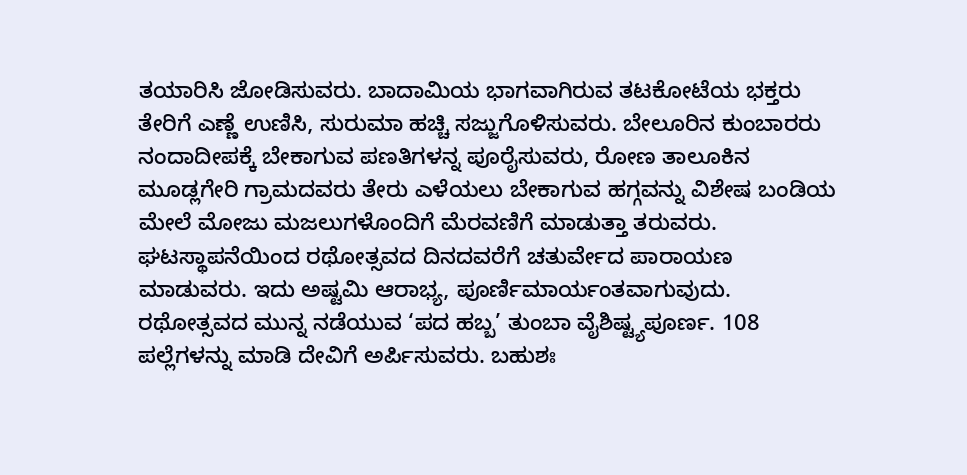ತಯಾರಿಸಿ ಜೋಡಿಸುವರು. ಬಾದಾಮಿಯ ಭಾಗವಾಗಿರುವ ತಟಕೋಟೆಯ ಭಕ್ತರು ತೇರಿಗೆ ಎಣ್ಣೆ ಉಣಿಸಿ, ಸುರುಮಾ ಹಚ್ಚಿ ಸಜ್ಜುಗೊಳಿಸುವರು. ಬೇಲೂರಿನ ಕುಂಬಾರರು ನಂದಾದೀಪಕ್ಕೆ ಬೇಕಾಗುವ ಪಣತಿಗಳನ್ನ ಪೂರೈಸುವರು, ರೋಣ ತಾಲೂಕಿನ ಮೂಡ್ಲಗೇರಿ ಗ್ರಾಮದವರು ತೇರು ಎಳೆಯಲು ಬೇಕಾಗುವ ಹಗ್ಗವನ್ನು ವಿಶೇಷ ಬಂಡಿಯ ಮೇಲೆ ಮೋಜು ಮಜಲುಗಳೊಂದಿಗೆ ಮೆರವಣಿಗೆ ಮಾಡುತ್ತಾ ತರುವರು.
ಘಟಸ್ಥಾಪನೆಯಿಂದ ರಥೋತ್ಸವದ ದಿನದವರೆಗೆ ಚತುರ್ವೇದ ಪಾರಾಯಣ ಮಾಡುವರು. ಇದು ಅಷ್ಟಮಿ ಆರಾಭ್ಯ, ಪೂರ್ಣಿಮಾರ್ಯಂತವಾಗುವುದು. ರಥೋತ್ಸವದ ಮುನ್ನ ನಡೆಯುವ ‘ಪದ ಹಬ್ಬ’ ತುಂಬಾ ವೈಶಿಷ್ಟ್ಯಪೂರ್ಣ. 108 ಪಲ್ಲೆಗಳನ್ನು ಮಾಡಿ ದೇವಿಗೆ ಅರ್ಪಿಸುವರು. ಬಹುಶಃ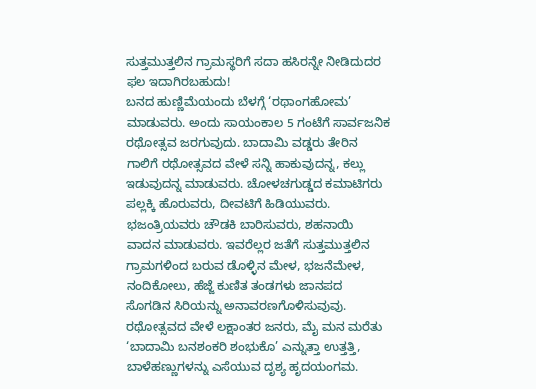ಸುತ್ತಮುತ್ತಲಿನ ಗ್ರಾಮಸ್ಥರಿಗೆ ಸದಾ ಹಸಿರನ್ನೇ ನೀಡಿದುದರ ಫಲ ಇದಾಗಿರಬಹುದು!
ಬನದ ಹುಣ್ಣಿಮೆಯಂದು ಬೆಳಗ್ಗೆ ‘ರಥಾಂಗಹೋಮ’ ಮಾಡುವರು. ಅಂದು ಸಾಯಂಕಾಲ 5 ಗಂಟೆಗೆ ಸಾರ್ವಜನಿಕ ರಥೋತ್ಸವ ಜರಗುವುದು. ಬಾದಾಮಿ ವಡ್ಡರು ತೇರಿನ ಗಾಲಿಗೆ ರಥೋತ್ಸವದ ವೇಳೆ ಸನ್ನಿ ಹಾಕುವುದನ್ನ, ಕಲ್ಲು ಇಡುವುದನ್ನ ಮಾಡುವರು. ಚೋಳಚಗುಡ್ಡದ ಕಮಾಟಿಗರು ಪಲ್ಲಕ್ಕಿ ಹೊರುವರು, ದೀವಟಿಗೆ ಹಿಡಿಯುವರು.
ಭಜಂತ್ರಿಯವರು ಚೌಡಕಿ ಬಾರಿಸುವರು, ಶಹನಾಯಿ ವಾದನ ಮಾಡುವರು. ಇವರೆಲ್ಲರ ಜತೆಗೆ ಸುತ್ತಮುತ್ತಲಿನ ಗ್ರಾಮಗಳಿಂದ ಬರುವ ಡೊಳ್ಳಿನ ಮೇಳ, ಭಜನೆಮೇಳ, ನಂದಿಕೋಲು, ಹೆಜ್ಜೆ ಕುಣಿತ ತಂಡಗಳು ಜಾನಪದ ಸೊಗಡಿನ ಸಿರಿಯನ್ನು ಅನಾವರಣಗೊಳಿಸುವುವು.
ರಥೋತ್ಸವದ ವೇಳೆ ಲಕ್ಷಾಂತರ ಜನರು, ಮೈ ಮನ ಮರೆತು ‘ಬಾದಾಮಿ ಬನಶಂಕರಿ ಶಂಭುಕೊ’ ಎನ್ನುತ್ತಾ ಉತ್ತತ್ತಿ, ಬಾಳೆಹಣ್ಣುಗಳನ್ನು ಎಸೆಯುವ ದೃಶ್ಯ ಹೃದಯಂಗಮ.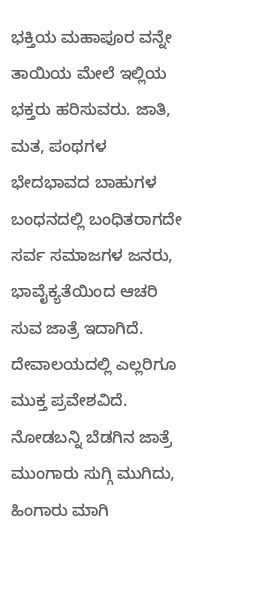ಭಕ್ತಿಯ ಮಹಾಪೂರ ವನ್ನೇ ತಾಯಿಯ ಮೇಲೆ ಇಲ್ಲಿಯ ಭಕ್ತರು ಹರಿಸುವರು. ಜಾತಿ, ಮತ, ಪಂಥಗಳ ಭೇದಭಾವದ ಬಾಹುಗಳ ಬಂಧನದಲ್ಲಿ ಬಂಧಿತರಾಗದೇ ಸರ್ವ ಸಮಾಜಗಳ ಜನರು, ಭಾವೈಕ್ಯತೆಯಿಂದ ಆಚರಿ ಸುವ ಜಾತ್ರೆ ಇದಾಗಿದೆ. ದೇವಾಲಯದಲ್ಲಿ ಎಲ್ಲರಿಗೂ ಮುಕ್ತ ಪ್ರವೇಶವಿದೆ.
ನೋಡಬನ್ನಿ ಬೆಡಗಿನ ಜಾತ್ರೆ
ಮುಂಗಾರು ಸುಗ್ಗಿ ಮುಗಿದು, ಹಿಂಗಾರು ಮಾಗಿ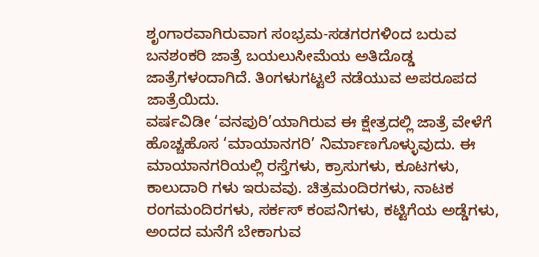ಶೃಂಗಾರವಾಗಿರುವಾಗ ಸಂಭ್ರಮ-ಸಡಗರಗಳಿಂದ ಬರುವ ಬನಶಂಕರಿ ಜಾತ್ರೆ ಬಯಲುಸೀಮೆಯ ಅತಿದೊಡ್ಡ ಜಾತ್ರೆಗಳಂದಾಗಿದೆ. ತಿಂಗಳುಗಟ್ಟಲೆ ನಡೆಯುವ ಅಪರೂಪದ ಜಾತ್ರೆಯಿದು.
ವರ್ಷವಿಡೀ ‘ವನಪುರಿ’ಯಾಗಿರುವ ಈ ಕ್ಷೇತ್ರದಲ್ಲಿ ಜಾತ್ರೆ ವೇಳೆಗೆ ಹೊಚ್ಚಹೊಸ ‘ಮಾಯಾನಗರಿ’ ನಿರ್ಮಾಣಗೊಳ್ಳುವುದು. ಈ ಮಾಯಾನಗರಿಯಲ್ಲಿ ರಸ್ತೆಗಳು, ಕ್ರಾಸುಗಳು, ಕೂಟಗಳು, ಕಾಲುದಾರಿ ಗಳು ಇರುವವು. ಚಿತ್ರಮಂದಿರಗಳು, ನಾಟಕ ರಂಗಮಂದಿರಗಳು, ಸರ್ಕಸ್ ಕಂಪನಿಗಳು, ಕಟ್ಟಿಗೆಯ ಅಡ್ಡೆಗಳು, ಅಂದದ ಮನೆಗೆ ಬೇಕಾಗುವ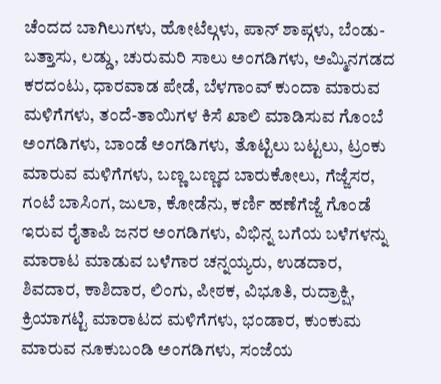ಚೆಂದದ ಬಾಗಿಲುಗಳು, ಹೋಟೆಲ್ಗಳು, ಪಾನ್ ಶಾಪ್ಗಳು, ಬೆಂಡು-ಬತ್ತಾಸು, ಲಡ್ಡು, ಚುರುಮರಿ ಸಾಲು ಅಂಗಡಿಗಳು, ಅಮ್ಮಿನಗಡದ ಕರದಂಟು, ಧಾರವಾಡ ಪೇಡೆ, ಬೆಳಗಾಂವ್ ಕುಂದಾ ಮಾರುವ ಮಳಿಗೆಗಳು, ತಂದೆ-ತಾಯಿಗಳ ಕಿಸೆ ಖಾಲಿ ಮಾಡಿಸುವ ಗೊಂಬೆ ಅಂಗಡಿಗಳು, ಬಾಂಡೆ ಅಂಗಡಿಗಳು, ತೊಟ್ಟಿಲು ಬಟ್ಟಲು, ಟ್ರಂಕು ಮಾರುವ ಮಳಿಗೆಗಳು, ಬಣ್ಣ ಬಣ್ಣದ ಬಾರುಕೋಲು, ಗೆಜ್ಜೆಸರ, ಗಂಟೆ ಬಾಸಿಂಗ, ಜುಲಾ, ಕೋಡೆನು, ಕರ್ಣಿ ಹಣೆಗೆಜ್ಜೆ ಗೊಂಡೆ ಇರುವ ರೈತಾಪಿ ಜನರ ಅಂಗಡಿಗಳು, ವಿಭಿನ್ನ ಬಗೆಯ ಬಳೆಗಳನ್ನು ಮಾರಾಟ ಮಾಡುವ ಬಳೆಗಾರ ಚನ್ನಯ್ಯರು, ಉಡದಾರ, ಶಿವದಾರ, ಕಾಶಿದಾರ, ಲಿಂಗು, ಪೀಠಕ, ವಿಭೂತಿ, ರುದ್ರಾಕ್ಷಿ, ಕ್ರಿಯಾಗಟ್ಟಿ ಮಾರಾಟದ ಮಳಿಗೆಗಳು, ಭಂಡಾರ, ಕುಂಕುಮ ಮಾರುವ ನೂಕುಬಂಡಿ ಅಂಗಡಿಗಳು, ಸಂಜೆಯ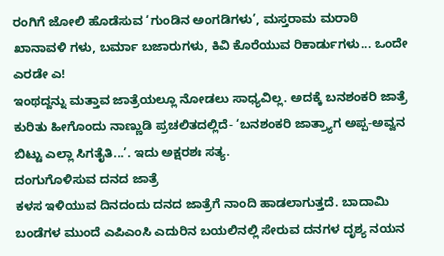ರಂಗಿಗೆ ಜೋಲಿ ಹೊಡೆಸುವ ‘ಗುಂಡಿನ ಅಂಗಡಿಗಳು’, ಮಸ್ತರಾಮ ಮರಾಠಿ ಖಾನಾವಳಿ ಗಳು, ಬರ್ಮಾ ಬಜಾರುಗಳು, ಕಿವಿ ಕೊರೆಯುವ ರಿಕಾರ್ಡುಗಳು... ಒಂದೇ ಎರಡೇ ಎ!
ಇಂಥದ್ದನ್ನು ಮತ್ತಾವ ಜಾತ್ರೆಯಲ್ಲೂ ನೋಡಲು ಸಾಧ್ಯವಿಲ್ಲ. ಅದಕ್ಕೆ ಬನಶಂಕರಿ ಜಾತ್ರೆ ಕುರಿತು ಹೀಗೊಂದು ನಾಣ್ಣುಡಿ ಪ್ರಚಲಿತದಲ್ಲಿದೆ- ‘ಬನಶಂಕರಿ ಜಾತ್ರ್ಯಾಗ ಅಪ್ಪ-ಅವ್ವನ ಬಿಟ್ಟು ಎಲ್ಲಾ ಸಿಗತೈತಿ...’. ಇದು ಅಕ್ಷರಶಃ ಸತ್ಯ.
ದಂಗುಗೊಳಿಸುವ ದನದ ಜಾತ್ರೆ
ಕಳಸ ಇಳಿಯುವ ದಿನದಂದು ದನದ ಜಾತ್ರೆಗೆ ನಾಂದಿ ಹಾಡಲಾಗುತ್ತದೆ. ಬಾದಾಮಿ ಬಂಡೆಗಳ ಮುಂದೆ ಎಪಿಎಂಸಿ ಎದುರಿನ ಬಯಲಿನಲ್ಲಿ ಸೇರುವ ದನಗಳ ದೃಶ್ಯ ನಯನ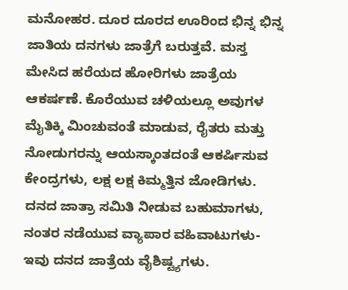ಮನೋಹರ. ದೂರ ದೂರದ ಊರಿಂದ ಭಿನ್ನ ಭಿನ್ನ ಜಾತಿಯ ದನಗಳು ಜಾತ್ರೆಗೆ ಬರುತ್ತವೆ. ಮಸ್ತ ಮೇಸಿದ ಹರೆಯದ ಹೋರಿಗಳು ಜಾತ್ರೆಯ ಆಕರ್ಷಣೆ. ಕೊರೆಯುವ ಚಳಿಯಲ್ಲೂ ಅವುಗಳ ಮೈತಿಕ್ಕಿ ಮಿಂಚುವಂತೆ ಮಾಡುವ, ರೈತರು ಮತ್ತು ನೋಡುಗರನ್ನು ಆಯಸ್ಕಾಂತದಂತೆ ಆಕರ್ಷಿಸುವ ಕೇಂದ್ರಗಳು, ಲಕ್ಷ ಲಕ್ಷ ಕಿಮ್ಮತ್ತಿನ ಜೋಡಿಗಳು.
ದನದ ಜಾತ್ರಾ ಸಮಿತಿ ನೀಡುವ ಬಹುಮಾಗಳು, ನಂತರ ನಡೆಯುವ ವ್ಯಾಪಾರ ವಹಿವಾಟುಗಳು- ಇವು ದನದ ಜಾತ್ರೆಯ ವೈಶಿಷ್ಟ್ಯಗಳು.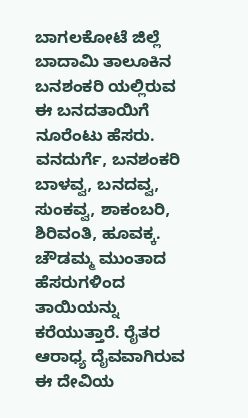ಬಾಗಲಕೋಟೆ ಜಿಲ್ಲೆ ಬಾದಾಮಿ ತಾಲೂಕಿನ ಬನಶಂಕರಿ ಯಲ್ಲಿರುವ ಈ ಬನದತಾಯಿಗೆ ನೂರೆಂಟು ಹೆಸರು. ವನದುರ್ಗೆ, ಬನಶಂಕರಿ ಬಾಳವ್ವ, ಬನದವ್ವ, ಸುಂಕವ್ವ, ಶಾಕಂಬರಿ, ಶಿರಿವಂತಿ, ಹೂವಕ್ಕ. ಚೌಡಮ್ಮ ಮುಂತಾದ ಹೆಸರುಗಳಿಂದ ತಾಯಿಯನ್ನು ಕರೆಯುತ್ತಾರೆ. ರೈತರ ಆರಾಧ್ಯ ದೈವವಾಗಿರುವ ಈ ದೇವಿಯ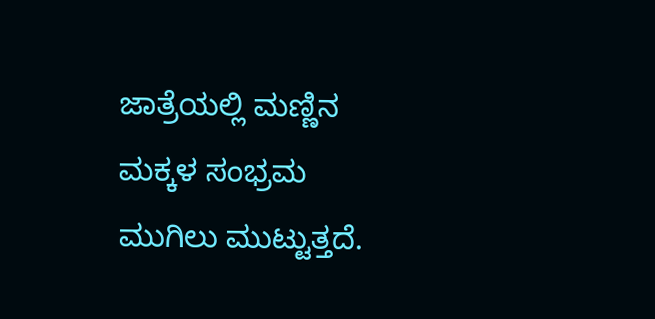ಜಾತ್ರೆಯಲ್ಲಿ ಮಣ್ಣಿನ ಮಕ್ಕಳ ಸಂಭ್ರಮ ಮುಗಿಲು ಮುಟ್ಟುತ್ತದೆ.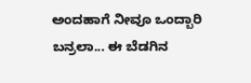ಅಂದಹಾಗೆ ನೀವೂ ಒಂದ್ಬಾರಿ ಬನ್ರಲಾ... ಈ ಬೆಡಗಿನ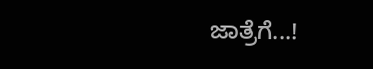ಜಾತ್ರೆಗೆ...!